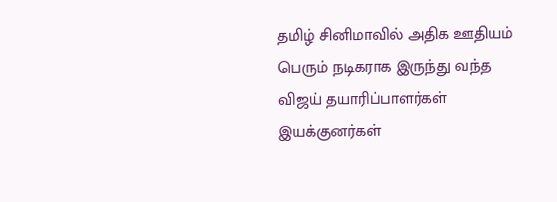தமிழ் சினிமாவில் அதிக ஊதியம் பெரும் நடிகராக இருந்து வந்த விஜய் தயாரிப்பாளர்கள் இயக்குனர்கள்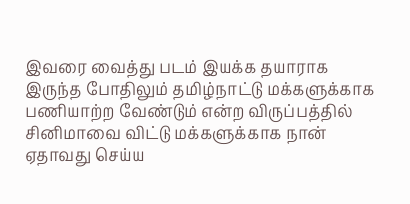இவரை வைத்து படம் இயக்க தயாராக இருந்த போதிலும் தமிழ்நாட்டு மக்களுக்காக பணியாற்ற வேண்டும் என்ற விருப்பத்தில் சினிமாவை விட்டு மக்களுக்காக நான் ஏதாவது செய்ய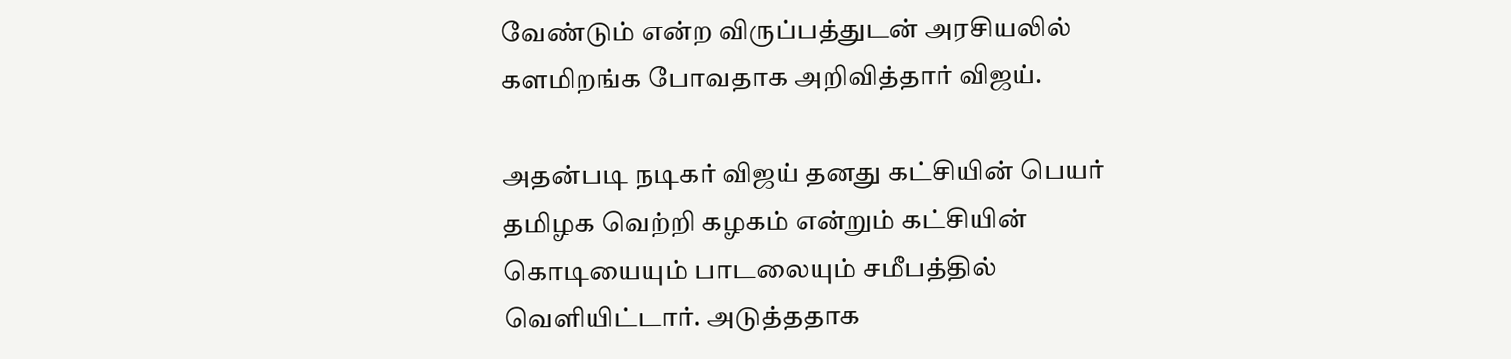வேண்டும் என்ற விருப்பத்துடன் அரசியலில் களமிறங்க போவதாக அறிவித்தார் விஜய்.

அதன்படி நடிகர் விஜய் தனது கட்சியின் பெயர் தமிழக வெற்றி கழகம் என்றும் கட்சியின் கொடியையும் பாடலையும் சமீபத்தில் வெளியிட்டார். அடுத்ததாக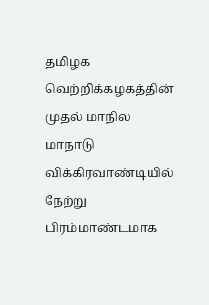தமிழக வெற்றிக்கழகத்தின் முதல் மாநில மாநாடு விக்கிரவாண்டியில் நேற்று பிரம்மாண்டமாக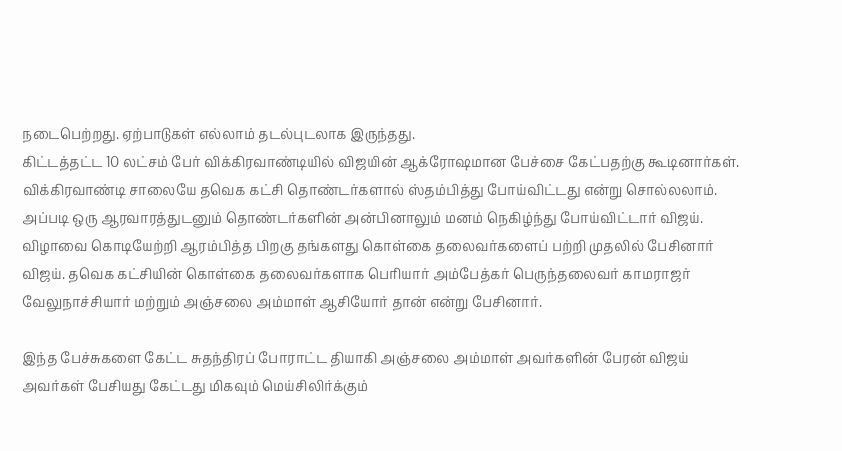நடைபெற்றது. ஏற்பாடுகள் எல்லாம் தடல்புடலாக இருந்தது.
கிட்டத்தட்ட 10 லட்சம் பேர் விக்கிரவாண்டியில் விஜயின் ஆக்ரோஷமான பேச்சை கேட்பதற்கு கூடினார்கள். விக்கிரவாண்டி சாலையே தவெக கட்சி தொண்டர்களால் ஸ்தம்பித்து போய்விட்டது என்று சொல்லலாம். அப்படி ஒரு ஆரவாரத்துடனும் தொண்டர்களின் அன்பினாலும் மனம் நெகிழ்ந்து போய்விட்டார் விஜய். விழாவை கொடியேற்றி ஆரம்பித்த பிறகு தங்களது கொள்கை தலைவர்களைப் பற்றி முதலில் பேசினார் விஜய். தவெக கட்சியின் கொள்கை தலைவர்களாக பெரியார் அம்பேத்கர் பெருந்தலைவர் காமராஜர் வேலுநாச்சியார் மற்றும் அஞ்சலை அம்மாள் ஆசியோர் தான் என்று பேசினார்.

இந்த பேச்சுகளை கேட்ட சுதந்திரப் போராட்ட தியாகி அஞ்சலை அம்மாள் அவர்களின் பேரன் விஜய் அவர்கள் பேசியது கேட்டது மிகவும் மெய்சிலிர்க்கும்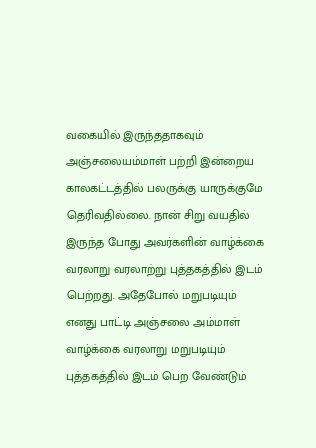வகையில் இருந்ததாகவும் அஞ்சலையம்மாள் பற்றி இன்றைய காலகட்டத்தில் பலருக்கு யாருக்குமே தெரிவதில்லை. நான் சிறு வயதில் இருந்த போது அவர்களின் வாழ்க்கை வரலாறு வரலாற்று புத்தகத்தில் இடம் பெற்றது. அதேபோல் மறுபடியும் எனது பாட்டி அஞ்சலை அம்மாள் வாழ்க்கை வரலாறு மறுபடியும் புத்தகத்தில் இடம் பெற வேண்டும்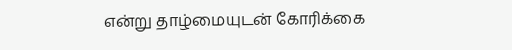என்று தாழ்மையுடன் கோரிக்கை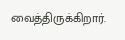வைத்திருக்கிறார்.